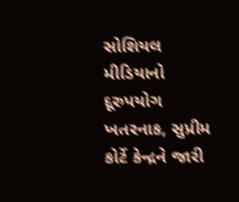સોશિયલ મીડિયાનો દૂરુપયોગ ખતરનાક, સુપ્રીમ કોર્ટે કેન્દ્રને જારી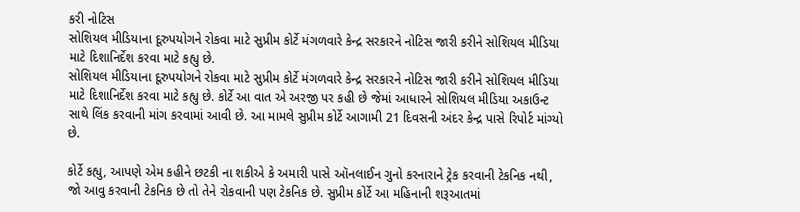કરી નોટિસ
સોશિયલ મીડિયાના દૂરુપયોગને રોકવા માટે સુપ્રીમ કોર્ટે મંગળવારે કેન્દ્ર સરકારને નોટિસ જારી કરીને સોશિયલ મીડિયા માટે દિશાનિર્દેશ કરવા માટે કહ્યુ છે.
સોશિયલ મીડિયાના દૂરુપયોગને રોકવા માટે સુપ્રીમ કોર્ટે મંગળવારે કેન્દ્ર સરકારને નોટિસ જારી કરીને સોશિયલ મીડિયા માટે દિશાનિર્દેશ કરવા માટે કહ્યુ છે. કોર્ટે આ વાત એ અરજી પર કહી છે જેમાં આધારને સોશિયલ મીડિયા અકાઉન્ટ સાથે લિંક કરવાની માંગ કરવામાં આવી છે. આ મામલે સુપ્રીમ કોર્ટે આગામી 21 દિવસની અંદર કેન્દ્ર પાસે રિપોર્ટ માંગ્યો છે.

કોર્ટે કહ્યુ, આપણે એમ કહીને છટકી ના શકીએ કે અમારી પાસે ઑનલાઈન ગુનો કરનારાને ટ્રેક કરવાની ટેકનિક નથી, જો આવુ કરવાની ટેકનિક છે તો તેને રોકવાની પણ ટેકનિક છે. સુપ્રીમ કોર્ટે આ મહિનાની શરૂઆતમાં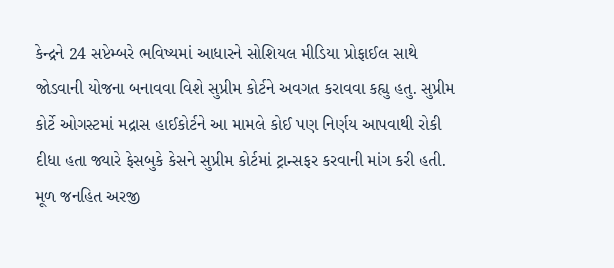કેન્દ્રને 24 સપ્ટેમ્બરે ભવિષ્યમાં આધારને સોશિયલ મીડિયા પ્રોફાઈલ સાથે જોડવાની યોજના બનાવવા વિશે સુપ્રીમ કોર્ટને અવગત કરાવવા કહ્યુ હતુ. સુપ્રીમ કોર્ટે ઓગસ્ટમાં મદ્રાસ હાઈકોર્ટને આ મામલે કોઈ પણ નિર્ણય આપવાથી રોકી દીધા હતા જ્યારે ફેસબુકે કેસને સુપ્રીમ કોર્ટમાં ટ્રાન્સફર કરવાની માંગ કરી હતી.
મૂળ જનહિત અરજી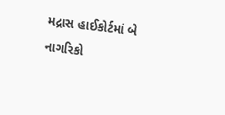મદ્રાસ હાઈકોર્ટમાં બે નાગરિકો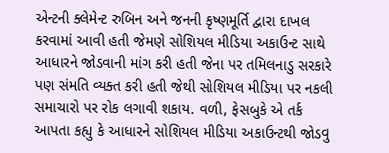એન્ટની ક્લેમેન્ટ રુબિન અને જનની કૃષ્ણમૂર્તિ દ્વારા દાખલ કરવામાં આવી હતી જેમણે સોશિયલ મીડિયા અકાઉન્ટ સાથે આધારને જોડવાની માંગ કરી હતી જેના પર તમિલનાડુ સરકારે પણ સંમતિ વ્યક્ત કરી હતી જેથી સોશિયલ મીડિયા પર નકલી સમાચારો પર રોક લગાવી શકાય. વળી, ફેસબુકે એ તર્ક આપતા કહ્યુ કે આધારને સોશિયલ મીડિયા અકાઉન્ટથી જોડવુ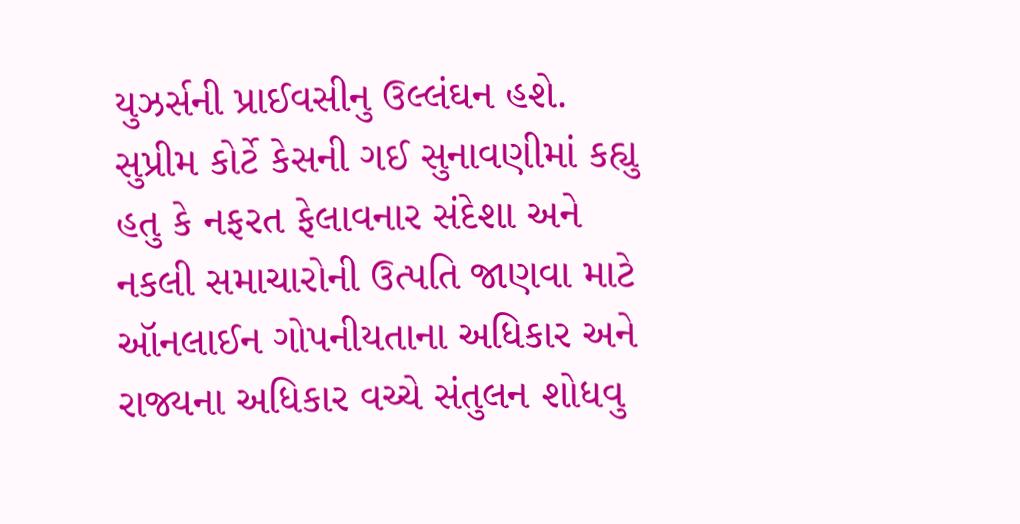યુઝર્સની પ્રાઈવસીનુ ઉલ્લંઘન હશે. સુપ્રીમ કોર્ટે કેસની ગઈ સુનાવણીમાં કહ્યુ હતુ કે નફરત ફેલાવનાર સંદેશા અને નકલી સમાચારોની ઉત્પતિ જાણવા માટે ઑનલાઈન ગોપનીયતાના અધિકાર અને રાજ્યના અધિકાર વચ્ચે સંતુલન શોધવુ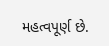મહત્વપૂર્ણ છે.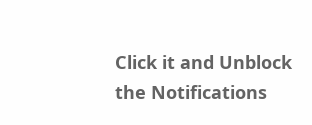Click it and Unblock the Notifications